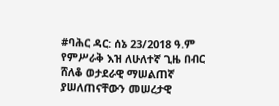#ባሕር ዳር: ሰኔ 23/2018 ዓ.ም የምሥራቅ እዝ ለሁለተኛ ጊዜ በብር ሸለቆ ወታደራዊ ማሠልጠኛ ያሠለጠናቸውን መሠረታዊ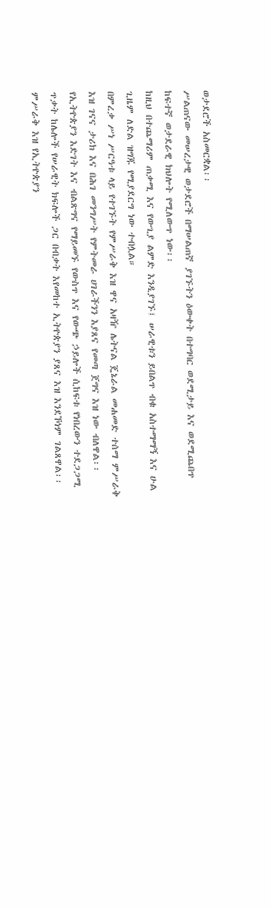ወታደሮች አስመርቋል፡፡
ሥልጠናው መሠረታዊ ወታደሮች በማሠልጠኛ ያገኙትን ዕውቀት በተግባር ወደሚታይ እና ወደሚጨበጥ ከፍተኛ ወታደራዊ ክህሎት የሚለውጥ ነው፡፡
ከዚህ በተጨማሪም ጠቃሚ እና የውጊያ ልምድ እንዲያገኙ፤ ሠራዊቱን ይበልጥ ብቁ አስተማማኝ እና ሁል ጊዜም ለድል ዝግጁ የሚያደርግ ነው ተብሏል።
በምረቃ ሥነ ሥርዓቱ ላይ የተገኙት የምሥራቅ እዝ ዋና አዛዥ ሌትናል ጄኔራል መሐመድ ተሰማ ምሥራቅ እዝ ገናና ታሪክ እና በሕገ መንግሥት የምትመራ ሀገራችንን እያጸና የመጣ ጀግና እዝ ነው ብለዋል፡፡
የኢትዮጵያን እድገት እና ብልጽግና የማይመኙ የውስጥ እና የውጭ ኃይሎች ሲከፍቱ የነበረውን ተደጋጋሚ ጥቃት ከሌሎች የሠራዊት ክፍሎች ጋር በብቃት እየመከተ ኢትዮጵያን ያጸና እዝ እንደኾነም ገልጸዋል፡፡
ምሥራቅ እዝ የኢትዮጵያን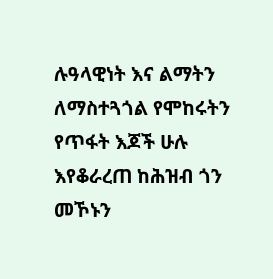ሉዓላዊነት እና ልማትን ለማስተጓጎል የሞከሩትን የጥፋት እጆች ሁሉ እየቆራረጠ ከሕዝብ ጎን መኾኑን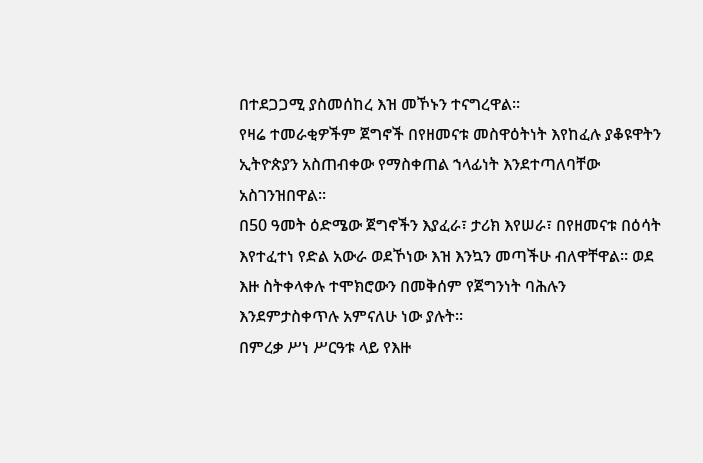በተደጋጋሚ ያስመሰከረ እዝ መኾኑን ተናግረዋል፡፡
የዛሬ ተመራቂዎችም ጀግኖች በየዘመናቱ መስዋዕትነት እየከፈሉ ያቆዩዋትን ኢትዮጵያን አስጠብቀው የማስቀጠል ኀላፊነት እንደተጣለባቸው አስገንዝበዋል፡፡
በ50 ዓመት ዕድሜው ጀግኖችን እያፈራ፣ ታሪክ እየሠራ፣ በየዘመናቱ በዕሳት እየተፈተነ የድል አውራ ወደኾነው እዝ እንኳን መጣችሁ ብለዋቸዋል። ወደ እዙ ስትቀላቀሉ ተሞክሮውን በመቅሰም የጀግንነት ባሕሉን እንደምታስቀጥሉ አምናለሁ ነው ያሉት፡፡
በምረቃ ሥነ ሥርዓቱ ላይ የእዙ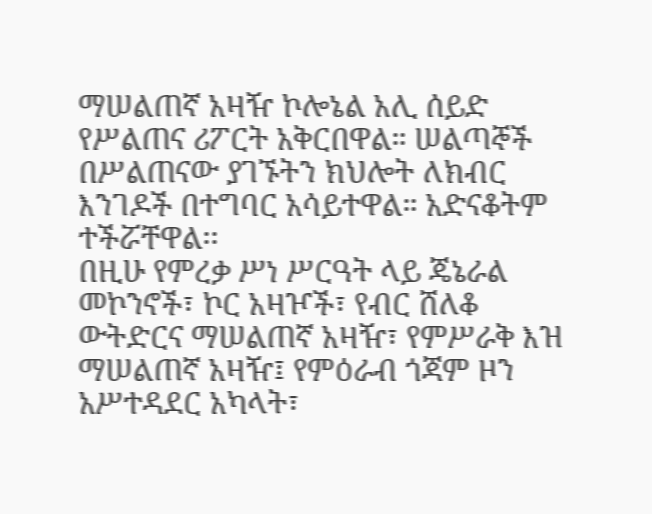ማሠልጠኛ አዛዥ ኮሎኔል አሊ ሰይድ የሥልጠና ሪፖርት አቅርበዋል። ሠልጣኞች በሥልጠናው ያገኙትን ክህሎት ለክብር እንገዶች በተግባር አሳይተዋል። አድናቆትም ተችሯቸዋል፡፡
በዚሁ የምረቃ ሥነ ሥርዓት ላይ ጄኔራል መኮንኖች፣ ኮር አዛዦች፣ የብር ሸለቆ ውትድርና ማሠልጠኛ አዛዥ፣ የምሥራቅ እዝ ማሠልጠኛ አዛዥ፤ የምዕራብ ጎጃም ዞን አሥተዳደር አካላት፣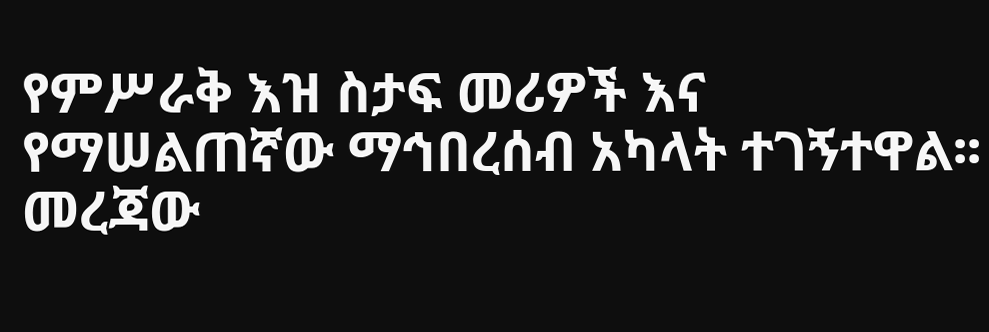የምሥራቅ እዝ ስታፍ መሪዎች እና የማሠልጠኛው ማኅበረሰብ አካላት ተገኝተዋል፡፡
መረጃው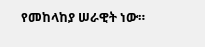የመከላከያ ሠራዊት ነው።